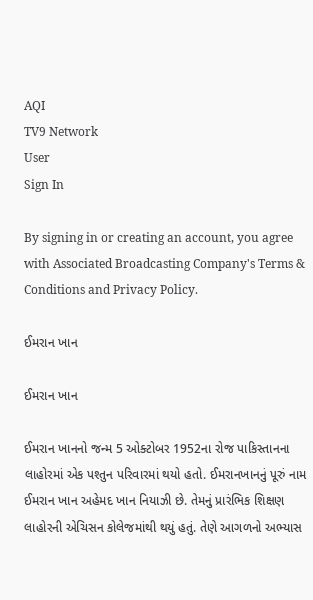AQI
TV9 Network
User
Sign In

By signing in or creating an account, you agree with Associated Broadcasting Company's Terms & Conditions and Privacy Policy.

ઈમરાન ખાન

ઈમરાન ખાન

ઈમરાન ખાનનો જન્મ 5 ઓક્ટોબર 1952ના રોજ પાકિસ્તાનના લાહોરમાં એક પશ્તુન પરિવારમાં થયો હતો. ઈમરાનખાનનું પૂરું નામ ઈમરાન ખાન અહેમદ ખાન નિયાઝી છે. તેમનું પ્રારંભિક શિક્ષણ લાહોરની એચિસન કોલેજમાંથી થયું હતું. તેણે આગળનો અભ્યાસ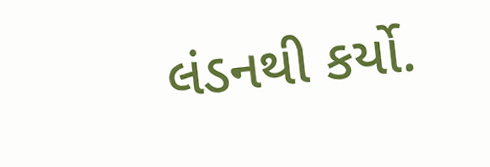લંડનથી કર્યો.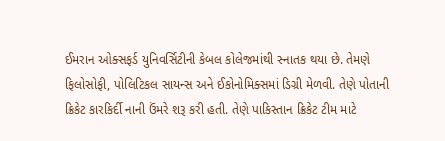ઈમરાન ઓક્સફર્ડ યુનિવર્સિટીની કેબલ કોલેજમાંથી સ્નાતક થયા છે. તેમણે ફિલોસોફી, પોલિટિકલ સાયન્સ અને ઈકોનોમિક્સમાં ડિગ્રી મેળવી. તેણે પોતાની ક્રિકેટ કારકિર્દી નાની ઉંમરે શરૂ કરી હતી. તેણે પાકિસ્તાન ક્રિકેટ ટીમ માટે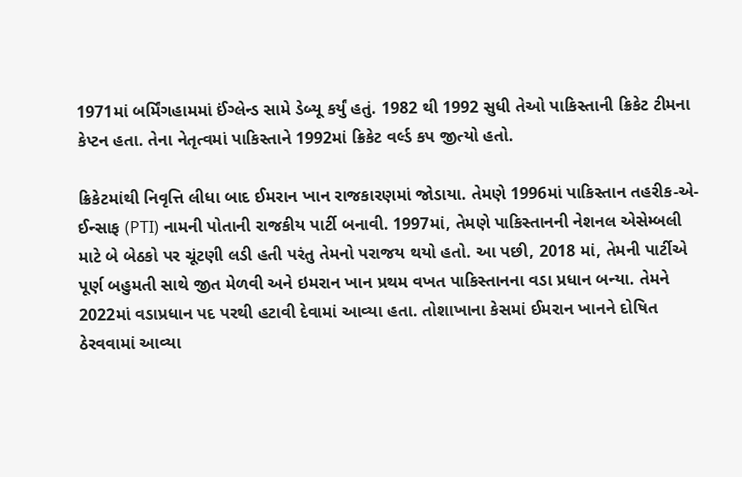1971માં બર્મિંગહામમાં ઈંગ્લેન્ડ સામે ડેબ્યૂ કર્યું હતું. 1982 થી 1992 સુધી તેઓ પાકિસ્તાની ક્રિકેટ ટીમના કેપ્ટન હતા. તેના નેતૃત્વમાં પાકિસ્તાને 1992માં ક્રિકેટ વર્લ્ડ કપ જીત્યો હતો.

ક્રિકેટમાંથી નિવૃત્તિ લીધા બાદ ઈમરાન ખાન રાજકારણમાં જોડાયા. તેમણે 1996માં પાકિસ્તાન તહરીક-એ-ઈન્સાફ (PTI) નામની પોતાની રાજકીય પાર્ટી બનાવી. 1997માં, તેમણે પાકિસ્તાનની નેશનલ એસેમ્બલી માટે બે બેઠકો પર ચૂંટણી લડી હતી પરંતુ તેમનો પરાજય થયો હતો. આ પછી, 2018 માં, તેમની પાર્ટીએ પૂર્ણ બહુમતી સાથે જીત મેળવી અને ઇમરાન ખાન પ્રથમ વખત પાકિસ્તાનના વડા પ્રધાન બન્યા. તેમને 2022માં વડાપ્રધાન પદ પરથી હટાવી દેવામાં આવ્યા હતા. તોશાખાના કેસમાં ઈમરાન ખાનને દોષિત ઠેરવવામાં આવ્યા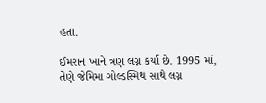હતા.

ઈમરાન ખાને ત્રણ લગ્ન કર્યા છે. 1995 માં, તેણે જેમિમા ગોલ્ડસ્મિથ સાથે લગ્ન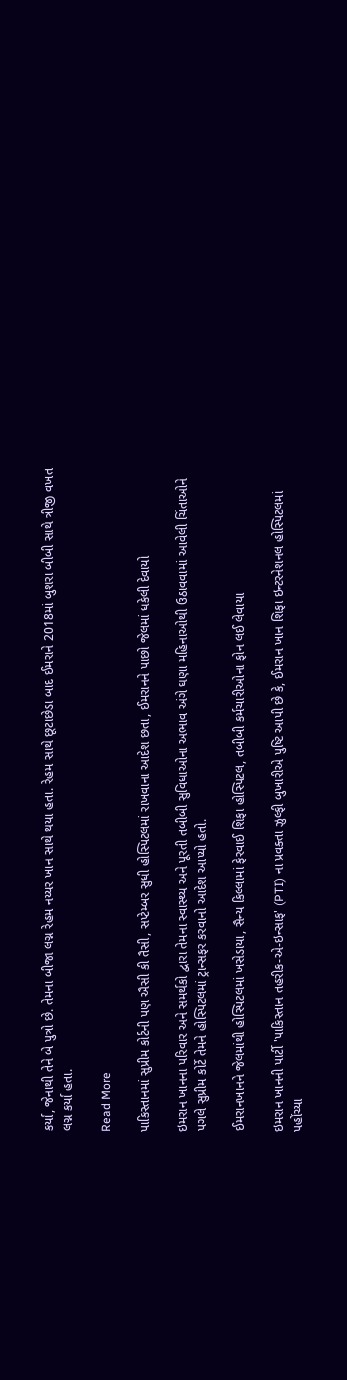કર્યા, જેનાથી તેને બે પુત્રો છે. તેમના બીજા લગ્ન રેહમ નય્યર ખાન સાથે થયા હતા. રેહમ સાથે છૂટાછેડા બાદ ઈમરાને 2018માં બુશરા બીબી સાથે ત્રીજી વખત લગ્ન કર્યા હતા.

Read More

પાકિસ્તાનમાં સુપ્રીમ કોર્ટની પણ ઐસી કી તૈસી, સપ્ટેમ્બર સુધી હોસ્પિટલમાં રાખવાના આદેશ છતા, ઈમરાનને પાછો જેલમાં ધકેલી દેવાયો

ઇમરાન ખાનના પરિવાર અને સમર્થકો દ્વારા તેમના સ્વાસ્થ્ય અને પૂરતી તબીબી સુવિધાઓના અભાવ અંગે ઘણા મહિનાઓથી ઉઠાવવામાં આવેલી ચિંતાઓને પગલે સુપ્રીમ કોર્ટે તેમને હોસ્પિટલમાં ટ્રાન્સફર કરવાનો આદેશ આપ્યો હતો.

ઈમરાનખાનને જેલમાંથી હોસ્પિટલમાં ખસેડાયા, સૈન્ય કિલ્લામાં ફેરવાઈ શિફા હોસ્પિટલ, તબીબી કર્મચારીઓના ફોન લઈ લેવાયા

ઇમરાન ખાનની પાર્ટી 'પાકિસ્તાન તહરીક-એ-ઇન્સાફ' (PTI) ના પ્રવક્તા ઝુલ્ફી બુખારીએ પુષ્ટિ આપી છે કે, ઈમરાન ખાન શિફા ઇન્ટરનેશનલ હોસ્પિટલમાં પહોંચ્યા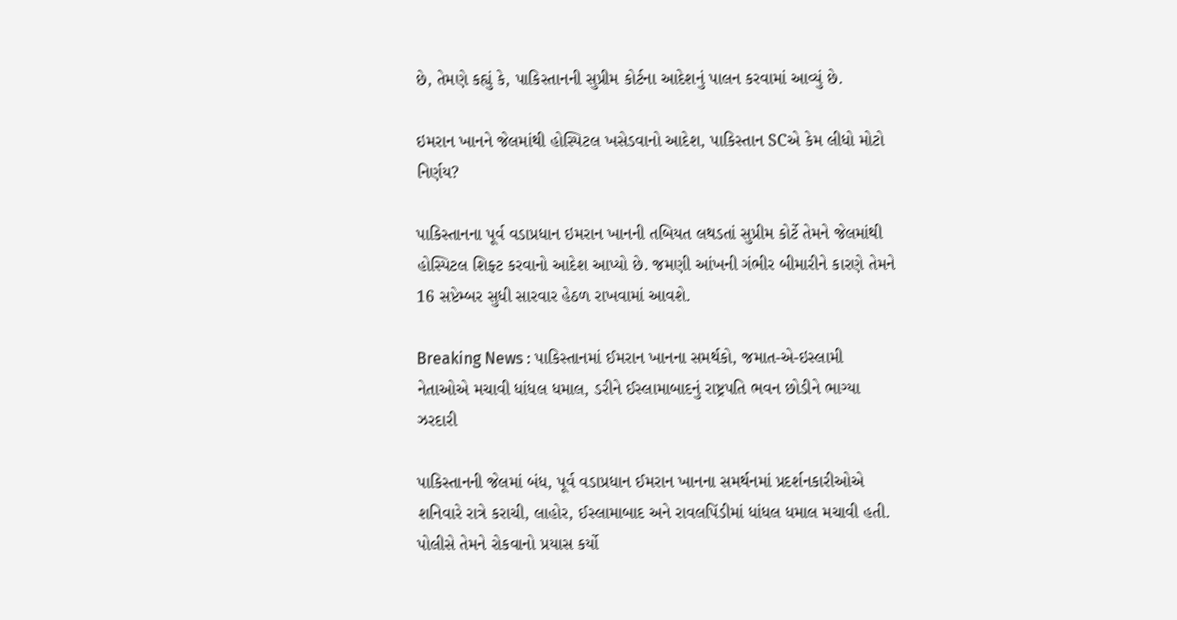છે, તેમણે કહ્યું કે, પાકિસ્તાનની સુપ્રીમ કોર્ટના આદેશનું પાલન કરવામાં આવ્યું છે.

ઇમરાન ખાનને જેલમાંથી હોસ્પિટલ ખસેડવાનો આદેશ, પાકિસ્તાન SCએ કેમ લીધો મોટો નિર્ણય?

પાકિસ્તાનના પૂર્વ વડાપ્રધાન ઇમરાન ખાનની તબિયત લથડતાં સુપ્રીમ કોર્ટે તેમને જેલમાંથી હોસ્પિટલ શિફ્ટ કરવાનો આદેશ આપ્યો છે. જમણી આંખની ગંભીર બીમારીને કારણે તેમને 16 સપ્ટેમ્બર સુધી સારવાર હેઠળ રાખવામાં આવશે.

Breaking News : પાકિસ્તાનમાં ઈમરાન ખાનના સમર્થકો, જમાત-એ-ઇસ્લામી નેતાઓએ મચાવી ધાંધલ ધમાલ, ડરીને ઈસ્લામાબાદનું રાષ્ટ્રપતિ ભવન છોડીને ભાગ્યા ઝરદારી

પાકિસ્તાનની જેલમાં બંધ, પૂર્વ વડાપ્રધાન ઈમરાન ખાનના સમર્થનમાં પ્રદર્શનકારીઓએ શનિવારે રાત્રે કરાચી, લાહોર, ઈસ્લામાબાદ અને રાવલપિંડીમાં ધાંધલ ધમાલ મચાવી હતી. પોલીસે તેમને રોકવાનો પ્રયાસ કર્યો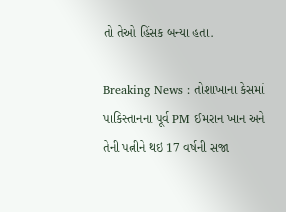તો તેઓ હિંસક બન્યા હતા.

Breaking News : તોશાખાના કેસમાં પાકિસ્તાનના પૂર્વ PM ઈમરાન ખાન અને તેની પત્નીને થઇ 17 વર્ષની સજા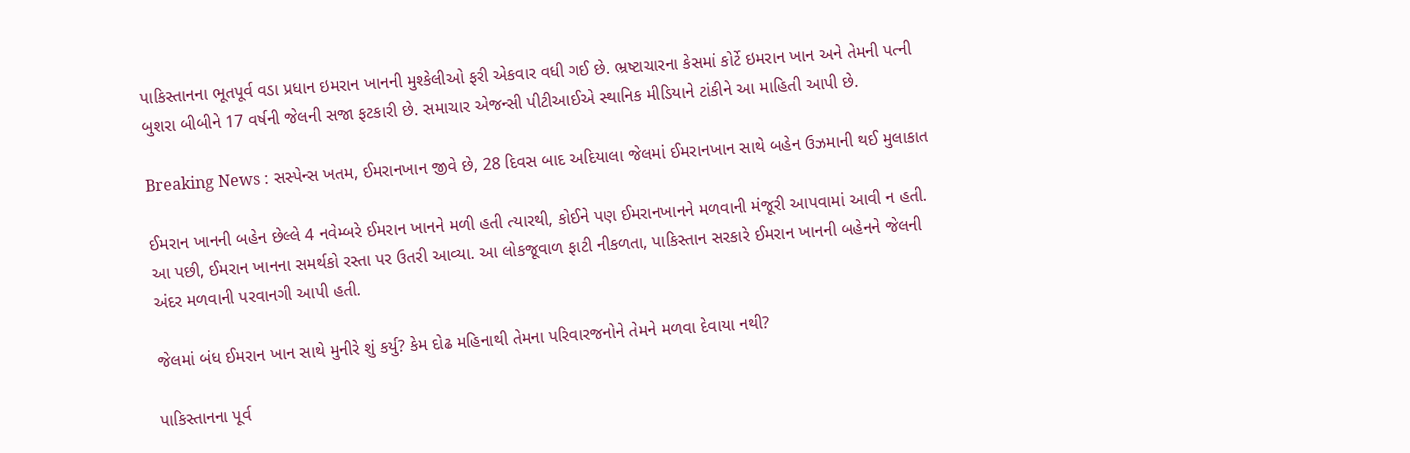પાકિસ્તાનના ભૂતપૂર્વ વડા પ્રધાન ઇમરાન ખાનની મુશ્કેલીઓ ફરી એકવાર વધી ગઈ છે. ભ્રષ્ટાચારના કેસમાં કોર્ટે ઇમરાન ખાન અને તેમની પત્ની બુશરા બીબીને 17 વર્ષની જેલની સજા ફટકારી છે. સમાચાર એજન્સી પીટીઆઈએ સ્થાનિક મીડિયાને ટાંકીને આ માહિતી આપી છે.

Breaking News : સસ્પેન્સ ખતમ, ઈમરાનખાન જીવે છે, 28 દિવસ બાદ અદિયાલા જેલમાં ઈમરાનખાન સાથે બહેન ઉઝમાની થઈ મુલાકાત

ઈમરાન ખાનની બહેન છેલ્લે 4 નવેમ્બરે ઈમરાન ખાનને મળી હતી ત્યારથી, કોઈને પણ ઈમરાનખાનને મળવાની મંજૂરી આપવામાં આવી ન હતી. આ પછી, ઈમરાન ખાનના સમર્થકો રસ્તા પર ઉતરી આવ્યા. આ લોકજૂવાળ ફાટી નીકળતા, પાકિસ્તાન સરકારે ઈમરાન ખાનની બહેનને જેલની અંદર મળવાની પરવાનગી આપી હતી.

જેલમાં બંધ ઈમરાન ખાન સાથે મુનીરે શું કર્યુ? કેમ દોઢ મહિનાથી તેમના પરિવારજનોને તેમને મળવા દેવાયા નથી?

પાકિસ્તાનના પૂર્વ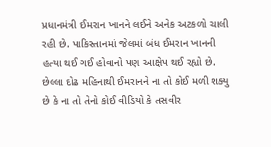પ્રધાનમંત્રી ઈમરાન ખાનને લઈને અનેક અટકળો ચાલી રહી છે. પાકિસ્તાનમાં જેલમાં બંધ ઈમરાન ખાનની હત્યા થઈ ગઈ હોવાનો પણ આક્ષેપ થઈ રહ્યો છે. છેલ્લા દોઢ મહિનાથી ઈમરાનને ના તો કોઈ મળી શક્યુ છે કે ના તો તેનો કોઈ વીડિયો કે તસવીર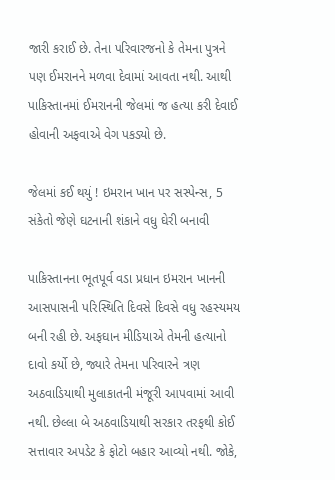જારી કરાઈ છે. તેના પરિવારજનો કે તેમના પુત્રને પણ ઈમરાનને મળવા દેવામાં આવતા નથી. આથી પાકિસ્તાનમાં ઈમરાનની જેલમાં જ હત્યા કરી દેવાઈ હોવાની અફવાએ વેગ પકડ્યો છે.

જેલમાં કઈ થયું ! ઇમરાન ખાન પર સસ્પેન્સ, 5 સંકેતો જેણે ઘટનાની શંકાને વધુ ઘેરી બનાવી

પાકિસ્તાનના ભૂતપૂર્વ વડા પ્રધાન ઇમરાન ખાનની આસપાસની પરિસ્થિતિ દિવસે દિવસે વધુ રહસ્યમય બની રહી છે. અફઘાન મીડિયાએ તેમની હત્યાનો દાવો કર્યો છે, જ્યારે તેમના પરિવારને ત્રણ અઠવાડિયાથી મુલાકાતની મંજૂરી આપવામાં આવી નથી. છેલ્લા બે અઠવાડિયાથી સરકાર તરફથી કોઈ સત્તાવાર અપડેટ કે ફોટો બહાર આવ્યો નથી. જોકે,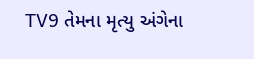TV9 તેમના મૃત્યુ અંગેના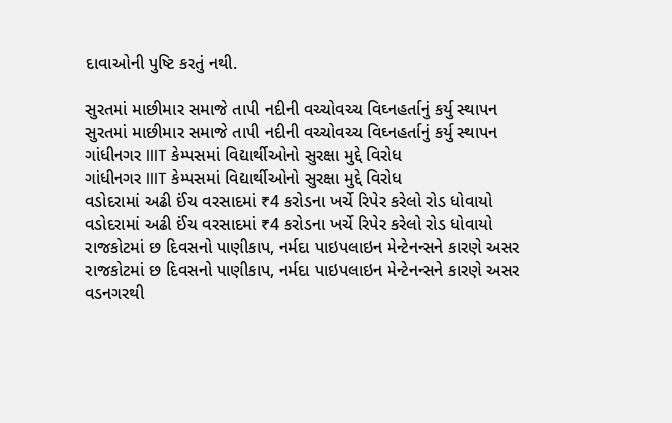દાવાઓની પુષ્ટિ કરતું નથી.

સુરતમાં માછીમાર સમાજે તાપી નદીની વચ્ચોવચ્ચ વિઘ્નહર્તાનું કર્યુ સ્થાપન
સુરતમાં માછીમાર સમાજે તાપી નદીની વચ્ચોવચ્ચ વિઘ્નહર્તાનું કર્યુ સ્થાપન
ગાંધીનગર IIIT કેમ્પસમાં વિદ્યાર્થીઓનો સુરક્ષા મુદ્દે વિરોધ
ગાંધીનગર IIIT કેમ્પસમાં વિદ્યાર્થીઓનો સુરક્ષા મુદ્દે વિરોધ
વડોદરામાં અઢી ઈંચ વરસાદમાં ₹4 કરોડના ખર્ચે રિપેર કરેલો રોડ ધોવાયો
વડોદરામાં અઢી ઈંચ વરસાદમાં ₹4 કરોડના ખર્ચે રિપેર કરેલો રોડ ધોવાયો
રાજકોટમાં છ દિવસનો પાણીકાપ, નર્મદા પાઇપલાઇન મેન્ટેનન્સને કારણે અસર
રાજકોટમાં છ દિવસનો પાણીકાપ, નર્મદા પાઇપલાઇન મેન્ટેનન્સને કારણે અસર
વડનગરથી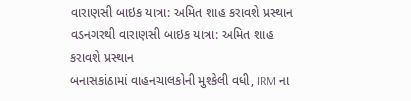વારાણસી બાઇક યાત્રા: અમિત શાહ કરાવશે પ્રસ્થાન
વડનગરથી વારાણસી બાઇક યાત્રા: અમિત શાહ કરાવશે પ્રસ્થાન
બનાસકાંઠામાં વાહનચાલકોની મુશ્કેલી વધી, IRM ના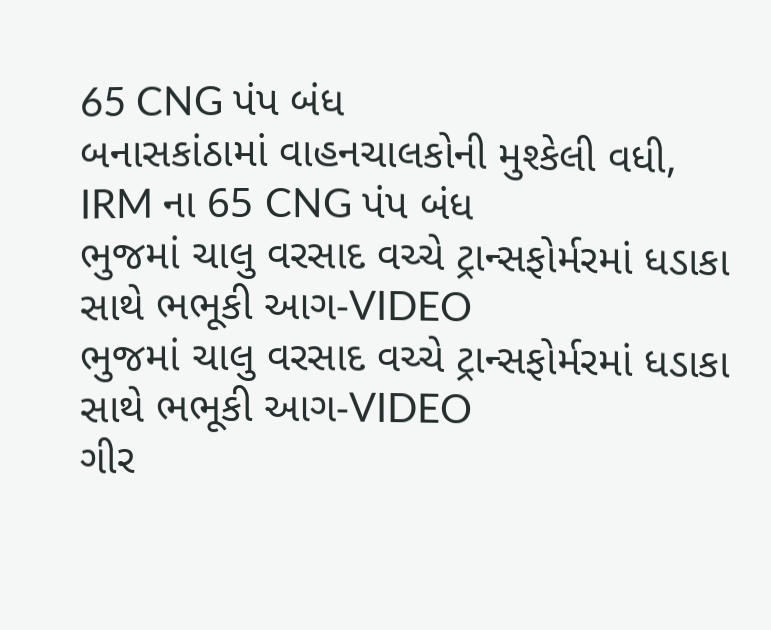65 CNG પંપ બંધ
બનાસકાંઠામાં વાહનચાલકોની મુશ્કેલી વધી, IRM ના 65 CNG પંપ બંધ
ભુજમાં ચાલુ વરસાદ વચ્ચે ટ્રાન્સફોર્મરમાં ધડાકા સાથે ભભૂકી આગ-VIDEO
ભુજમાં ચાલુ વરસાદ વચ્ચે ટ્રાન્સફોર્મરમાં ધડાકા સાથે ભભૂકી આગ-VIDEO
ગીર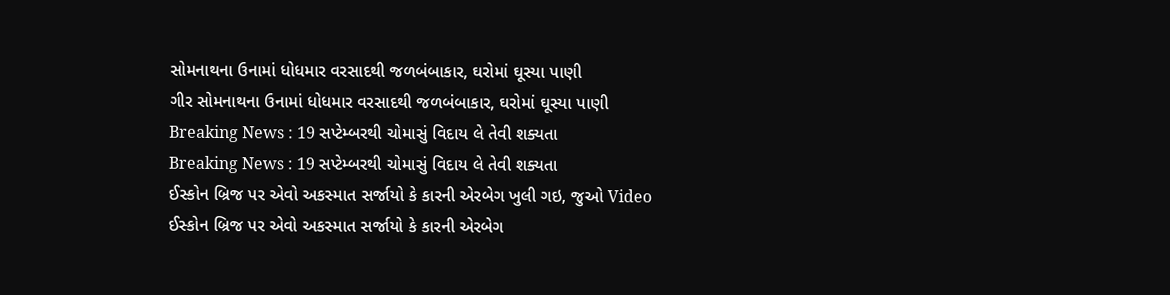સોમનાથના ઉનામાં ધોધમાર વરસાદથી જળબંબાકાર, ઘરોમાં ઘૂસ્યા પાણી
ગીર સોમનાથના ઉનામાં ધોધમાર વરસાદથી જળબંબાકાર, ઘરોમાં ઘૂસ્યા પાણી
Breaking News : 19 સપ્ટેમ્બરથી ચોમાસું વિદાય લે તેવી શક્યતા
Breaking News : 19 સપ્ટેમ્બરથી ચોમાસું વિદાય લે તેવી શક્યતા
ઈસ્કોન બ્રિજ પર એવો અકસ્માત સર્જાયો કે કારની એરબેગ ખુલી ગઇ, જુઓ Video
ઈસ્કોન બ્રિજ પર એવો અકસ્માત સર્જાયો કે કારની એરબેગ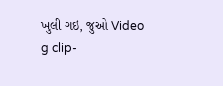ખુલી ગઇ, જુઓ Video
g clip-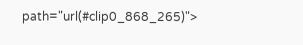path="url(#clip0_868_265)">